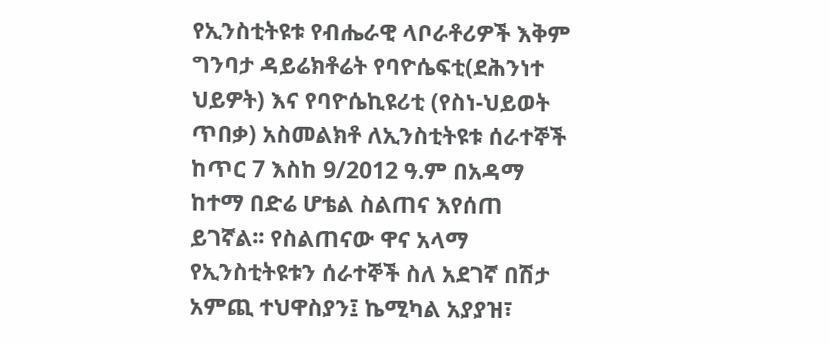የኢንስቲትዩቱ የብሔራዊ ላቦራቶሪዎች እቅም ግንባታ ዳይሬክቶሬት የባዮሴፍቲ(ደሕንነተ ህይዎት) እና የባዮሴኪዩሪቲ (የስነ-ህይወት ጥበቃ) አስመልክቶ ለኢንስቲትዩቱ ሰራተኞች ከጥር 7 እስከ 9/2012 ዓ.ም በአዳማ ከተማ በድሬ ሆቴል ስልጠና እየሰጠ ይገኛል፡፡ የስልጠናው ዋና አላማ የኢንስቲትዩቱን ሰራተኞች ስለ አደገኛ በሽታ አምጪ ተህዋስያን፤ ኬሚካል አያያዝ፣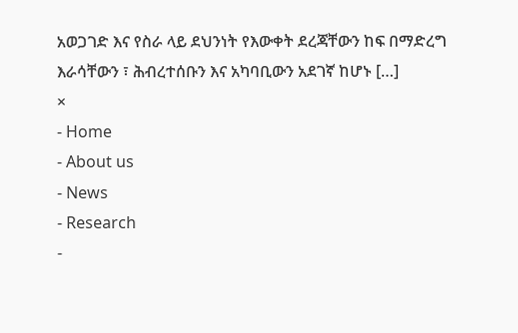አወጋገድ እና የስራ ላይ ደህንነት የእውቀት ደረጃቸውን ከፍ በማድረግ እራሳቸውን ፣ ሕብረተሰቡን እና አካባቢውን አደገኛ ከሆኑ […]
×
- Home
- About us
- News
- Research
-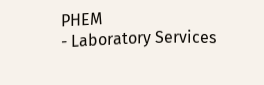PHEM
- Laboratory Services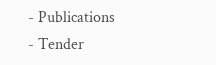- Publications
- Tender